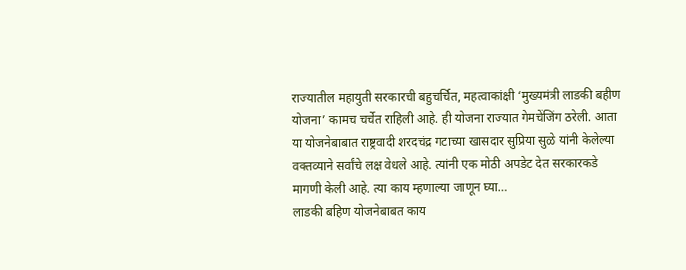राज्यातील महायुती सरकारची बहुचर्चित, महत्वाकांक्षी ‘मुख्यमंत्री लाडकी बहीण योजना’ कामच चर्चेत राहिली आहे. ही योजना राज्यात गेमचेंजिंग ठरेली. आता या योजनेबाबात राष्ट्रवादी शरदचंद्र गटाच्या खासदार सुप्रिया सुळे यांनी केलेल्या वक्तव्याने सर्वांचे लक्ष वेधले आहे. त्यांनी एक मोठी अपडेट देत सरकारकडे मागणी केली आहे. त्या काय म्हणाल्या जाणून घ्या…
लाडकी बहिण योजनेबाबत काय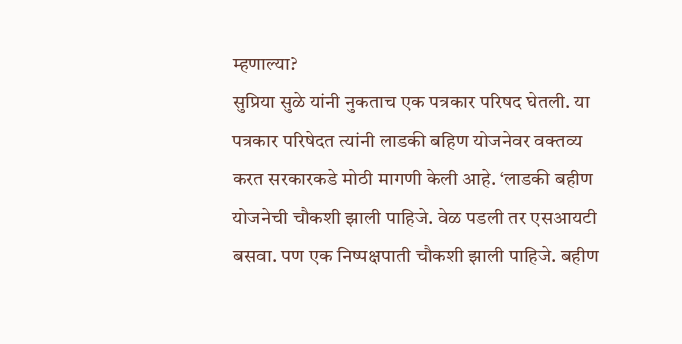म्हणाल्या?
सुप्रिया सुळे यांनी नुकताच एक पत्रकार परिषद घेतली. या पत्रकार परिषेदत त्यांनी लाडकी बहिण योजनेवर वक्तव्य करत सरकारकडे मोठी मागणी केली आहे. ‘लाडकी बहीण योजनेची चौकशी झाली पाहिजे. वेळ पडली तर एसआयटी बसवा. पण एक निष्पक्षपाती चौकशी झाली पाहिजे. बहीण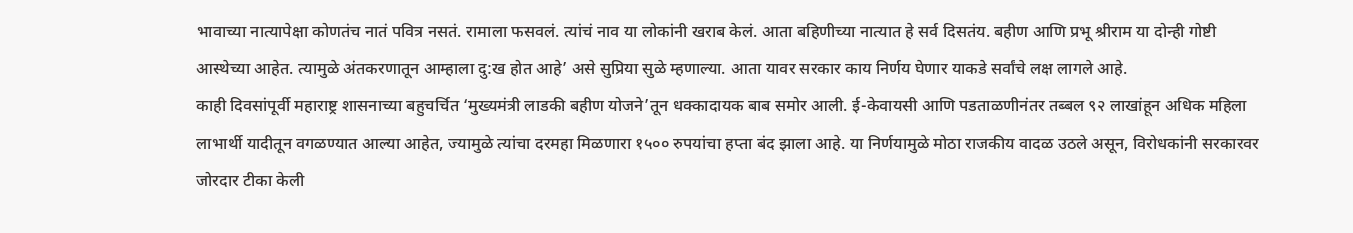भावाच्या नात्यापेक्षा कोणतंच नातं पवित्र नसतं. रामाला फसवलं. त्यांचं नाव या लोकांनी खराब केलं. आता बहिणीच्या नात्यात हे सर्व दिसतंय. बहीण आणि प्रभू श्रीराम या दोन्ही गोष्टी आस्थेच्या आहेत. त्यामुळे अंतकरणातून आम्हाला दु:ख होत आहे’ असे सुप्रिया सुळे म्हणाल्या. आता यावर सरकार काय निर्णय घेणार याकडे सर्वांचे लक्ष लागले आहे.
काही दिवसांपूर्वी महाराष्ट्र शासनाच्या बहुचर्चित ‘मुख्यमंत्री लाडकी बहीण योजने’तून धक्कादायक बाब समोर आली. ई-केवायसी आणि पडताळणीनंतर तब्बल ९२ लाखांहून अधिक महिला लाभार्थी यादीतून वगळण्यात आल्या आहेत, ज्यामुळे त्यांचा दरमहा मिळणारा १५०० रुपयांचा हप्ता बंद झाला आहे. या निर्णयामुळे मोठा राजकीय वादळ उठले असून, विरोधकांनी सरकारवर जोरदार टीका केली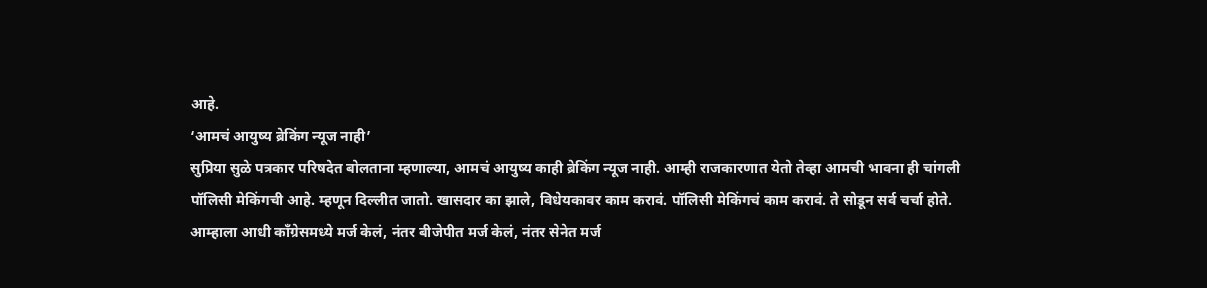आहे.
‘आमचं आयुष्य ब्रेकिंग न्यूज नाही’
सुप्रिया सुळे पत्रकार परिषदेत बोलताना म्हणाल्या, आमचं आयुष्य काही ब्रेकिंग न्यूज नाही. आम्ही राजकारणात येतो तेव्हा आमची भावना ही चांगली पॉलिसी मेकिंगची आहे. म्हणून दिल्लीत जातो. खासदार का झाले, विधेयकावर काम करावं. पॉलिसी मेकिंगचं काम करावं. ते सोडून सर्व चर्चा होते. आम्हाला आधी काँग्रेसमध्ये मर्ज केलं, नंतर बीजेपीत मर्ज केलं, नंतर सेनेत मर्ज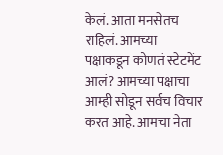केलं. आता मनसेतच राहिलं. आमच्या पक्षाकडून कोणतं स्टेटमेंट आलं? आमच्या पक्षाचा आम्ही सोडून सर्वच विचार करत आहे. आमचा नेता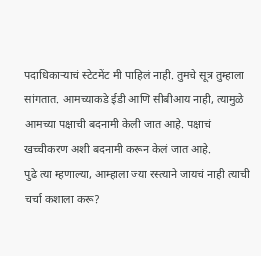पदाधिकाऱ्याचं स्टेटमेंट मी पाहिलं नाही. तुमचे सूत्र तुम्हाला सांगतात. आमच्याकडे ईडी आणि सीबीआय नाही, त्यामुळे आमच्या पक्षाची बदनामी केली जात आहे. पक्षाचं खच्चीकरण अशी बदनामी करून केलं जात आहे.
पुढे त्या म्हणाल्या, आम्हाला ज्या रस्त्याने जायचं नाही त्याची चर्चा कशाला करू?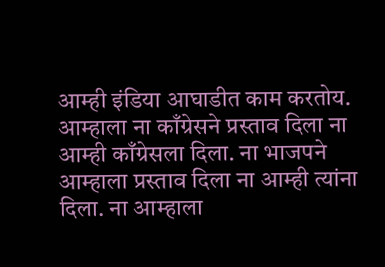आम्ही इंडिया आघाडीत काम करतोय. आम्हाला ना काँग्रेसने प्रस्ताव दिला ना आम्ही काँग्रेसला दिला. ना भाजपने आम्हाला प्रस्ताव दिला ना आम्ही त्यांना दिला. ना आम्हाला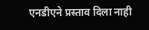एनडीएने प्रस्ताव दिला नाही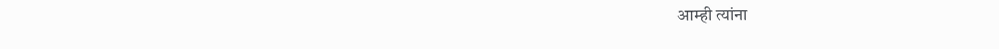आम्ही त्यांना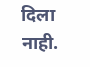दिला नाही.